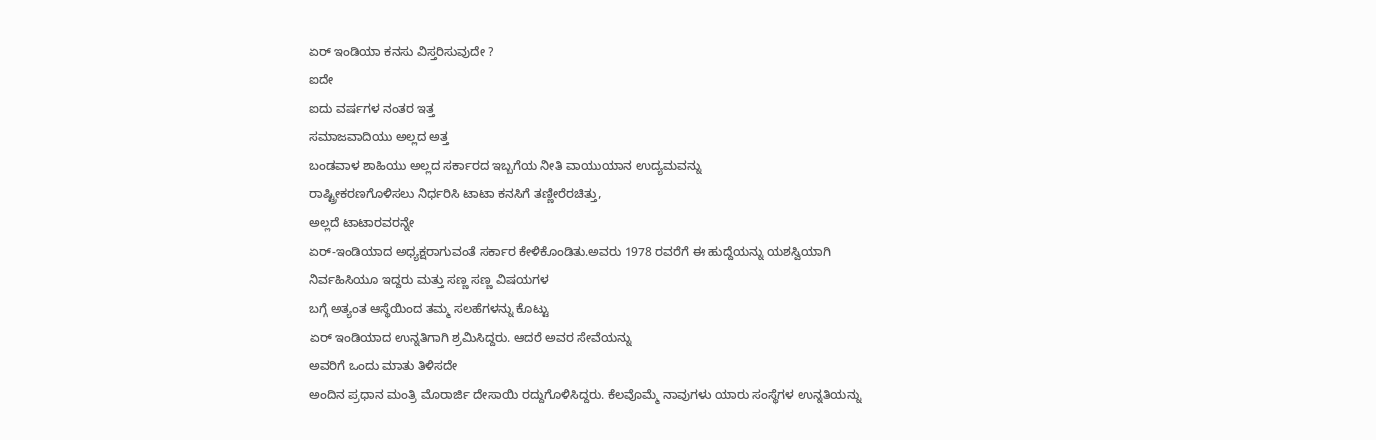ಏರ್ ಇಂಡಿಯಾ ಕನಸು ವಿಸ್ತರಿಸುವುದೇ ?
ಐದೇ
ಐದು ವರ್ಷಗಳ ನಂತರ ಇತ್ತ
ಸಮಾಜವಾದಿಯು ಅಲ್ಲದ ಅತ್ತ
ಬಂಡವಾಳ ಶಾಹಿಯು ಅಲ್ಲದ ಸರ್ಕಾರದ ಇಬ್ಬಗೆಯ ನೀತಿ ವಾಯುಯಾನ ಉದ್ಯಮವನ್ನು
ರಾಷ್ಟ್ರೀಕರಣಗೊಳಿಸಲು ನಿರ್ಧರಿಸಿ ಟಾಟಾ ಕನಸಿಗೆ ತಣ್ಣೀರೆರಚಿತ್ತು,
ಅಲ್ಲದೆ ಟಾಟಾರವರನ್ನೇ
ಏರ್-ಇಂಡಿಯಾದ ಅಧ್ಯಕ್ಷರಾಗುವಂತೆ ಸರ್ಕಾರ ಕೇಳಿಕೊಂಡಿತು.ಅವರು 1978 ರವರೆಗೆ ಈ ಹುದ್ದೆಯನ್ನು ಯಶಸ್ವಿಯಾಗಿ
ನಿರ್ವಹಿಸಿಯೂ ಇದ್ದರು ಮತ್ತು ಸಣ್ಣ ಸಣ್ಣ ವಿಷಯಗಳ
ಬಗ್ಗೆ ಅತ್ಯಂತ ಆಸ್ಥೆಯಿಂದ ತಮ್ಮ ಸಲಹೆಗಳನ್ನು ಕೊಟ್ಟು
ಏರ್ ಇಂಡಿಯಾದ ಉನ್ನತಿಗಾಗಿ ಶ್ರಮಿಸಿದ್ದರು. ಆದರೆ ಅವರ ಸೇವೆಯನ್ನು
ಅವರಿಗೆ ಒಂದು ಮಾತು ತಿಳಿಸದೇ
ಅಂದಿನ ಪ್ರಧಾನ ಮಂತ್ರಿ ಮೊರಾರ್ಜಿ ದೇಸಾಯಿ ರದ್ದುಗೊಳಿಸಿದ್ದರು. ಕೆಲವೊಮ್ಮೆ ನಾವುಗಳು ಯಾರು ಸಂಸ್ಥೆಗಳ ಉನ್ನತಿಯನ್ನು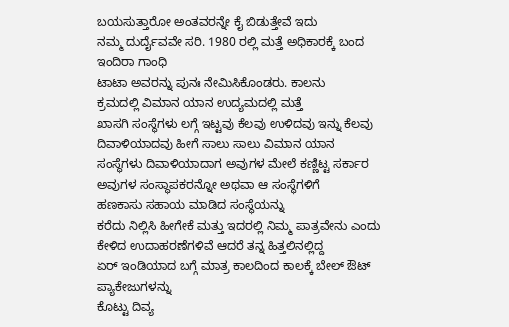ಬಯಸುತ್ತಾರೋ ಅಂತವರನ್ನೇ ಕೈ ಬಿಡುತ್ತೇವೆ ಇದು
ನಮ್ಮ ದುರ್ದೈವವೇ ಸರಿ. 1980 ರಲ್ಲಿ ಮತ್ತೆ ಅಧಿಕಾರಕ್ಕೆ ಬಂದ ಇಂದಿರಾ ಗಾಂಧಿ
ಟಾಟಾ ಅವರನ್ನು ಪುನಃ ನೇಮಿಸಿಕೊಂಡರು. ಕಾಲನು
ಕ್ರಮದಲ್ಲಿ ವಿಮಾನ ಯಾನ ಉದ್ಯಮದಲ್ಲಿ ಮತ್ತೆ
ಖಾಸಗಿ ಸಂಸ್ಥೆಗಳು ಲಗ್ಗೆ ಇಟ್ಟವು ಕೆಲವು ಉಳಿದವು ಇನ್ನು ಕೆಲವು ದಿವಾಳಿಯಾದವು ಹೀಗೆ ಸಾಲು ಸಾಲು ವಿಮಾನ ಯಾನ
ಸಂಸ್ಥೆಗಳು ದಿವಾಳಿಯಾದಾಗ ಅವುಗಳ ಮೇಲೆ ಕಣ್ಣಿಟ್ಟ ಸರ್ಕಾರ
ಅವುಗಳ ಸಂಸ್ಥಾಪಕರನ್ನೋ ಅಥವಾ ಆ ಸಂಸ್ಥೆಗಳಿಗೆ
ಹಣಕಾಸು ಸಹಾಯ ಮಾಡಿದ ಸಂಸ್ಥೆಯನ್ನು
ಕರೆದು ನಿಲ್ಲಿಸಿ ಹೀಗೇಕೆ ಮತ್ತು ಇದರಲ್ಲಿ ನಿಮ್ಮ ಪಾತ್ರವೇನು ಎಂದು
ಕೇಳಿದ ಉದಾಹರಣೆಗಳಿವೆ ಆದರೆ ತನ್ನ ಹಿತ್ತಲಿನಲ್ಲಿದ್ದ
ಏರ್ ಇಂಡಿಯಾದ ಬಗ್ಗೆ ಮಾತ್ರ ಕಾಲದಿಂದ ಕಾಲಕ್ಕೆ ಬೇಲ್ ಔಟ್ ಪ್ಯಾಕೇಜುಗಳನ್ನು
ಕೊಟ್ಟು ದಿವ್ಯ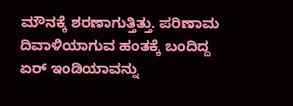ಮೌನಕ್ಕೆ ಶರಣಾಗುತ್ತಿತ್ತು. ಪರಿಣಾಮ ದಿವಾಳಿಯಾಗುವ ಹಂತಕ್ಕೆ ಬಂದಿದ್ದ ಏರ್ ಇಂಡಿಯಾವನ್ನು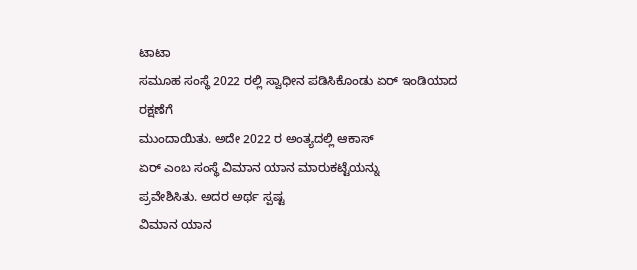ಟಾಟಾ
ಸಮೂಹ ಸಂಸ್ಥೆ 2022 ರಲ್ಲಿ ಸ್ವಾಧೀನ ಪಡಿಸಿಕೊಂಡು ಏರ್ ಇಂಡಿಯಾದ ರಕ್ಷಣೆಗೆ
ಮುಂದಾಯಿತು. ಅದೇ 2022 ರ ಅಂತ್ಯದಲ್ಲಿ ಆಕಾಸ್
ಏರ್ ಎಂಬ ಸಂಸ್ಥೆ ವಿಮಾನ ಯಾನ ಮಾರುಕಟ್ಟೆಯನ್ನು
ಪ್ರವೇಶಿಸಿತು. ಅದರ ಅರ್ಥ ಸ್ಪಷ್ಟ
ವಿಮಾನ ಯಾನ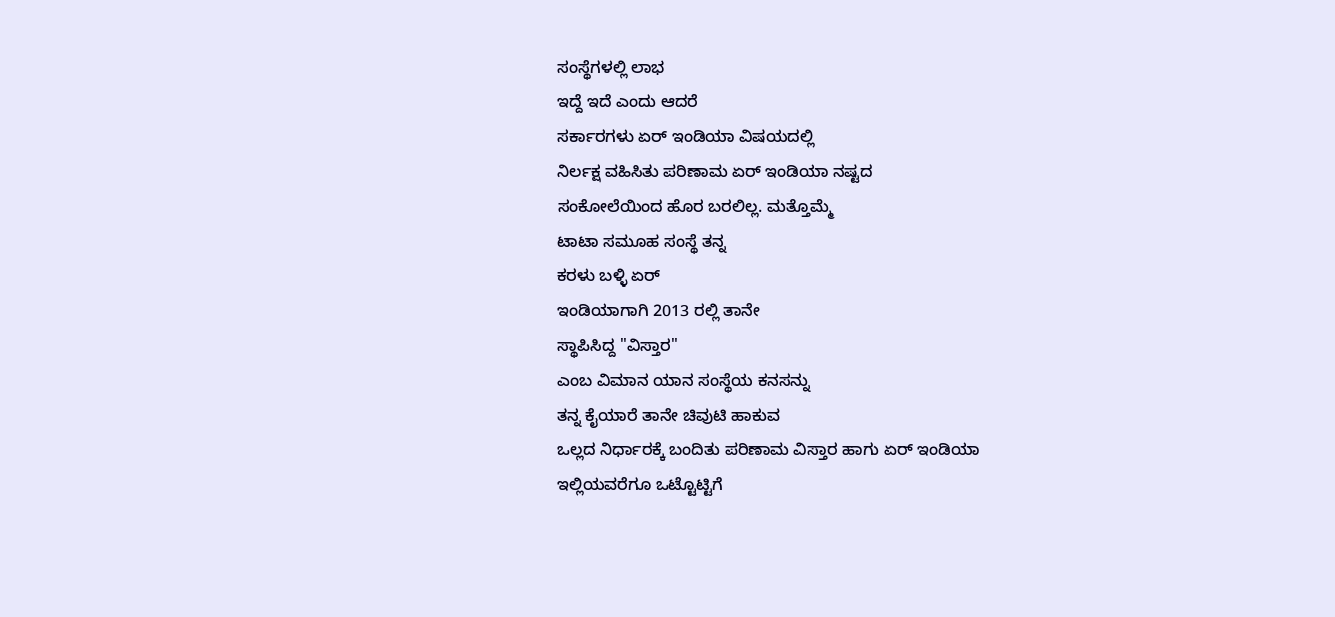ಸಂಸ್ಥೆಗಳಲ್ಲಿ ಲಾಭ
ಇದ್ದೆ ಇದೆ ಎಂದು ಆದರೆ
ಸರ್ಕಾರಗಳು ಏರ್ ಇಂಡಿಯಾ ವಿಷಯದಲ್ಲಿ
ನಿರ್ಲಕ್ಷ ವಹಿಸಿತು ಪರಿಣಾಮ ಏರ್ ಇಂಡಿಯಾ ನಷ್ಟದ
ಸಂಕೋಲೆಯಿಂದ ಹೊರ ಬರಲಿಲ್ಲ. ಮತ್ತೊಮ್ಮೆ
ಟಾಟಾ ಸಮೂಹ ಸಂಸ್ಥೆ ತನ್ನ
ಕರಳು ಬಳ್ಳಿ ಏರ್
ಇಂಡಿಯಾಗಾಗಿ 2013 ರಲ್ಲಿ ತಾನೇ
ಸ್ಥಾಪಿಸಿದ್ದ "ವಿಸ್ತಾರ"
ಎಂಬ ವಿಮಾನ ಯಾನ ಸಂಸ್ಥೆಯ ಕನಸನ್ನು
ತನ್ನ ಕೈಯಾರೆ ತಾನೇ ಚಿವುಟಿ ಹಾಕುವ
ಒಲ್ಲದ ನಿರ್ಧಾರಕ್ಕೆ ಬಂದಿತು ಪರಿಣಾಮ ವಿಸ್ತಾರ ಹಾಗು ಏರ್ ಇಂಡಿಯಾ
ಇಲ್ಲಿಯವರೆಗೂ ಒಟ್ಟೊಟ್ಟಿಗೆ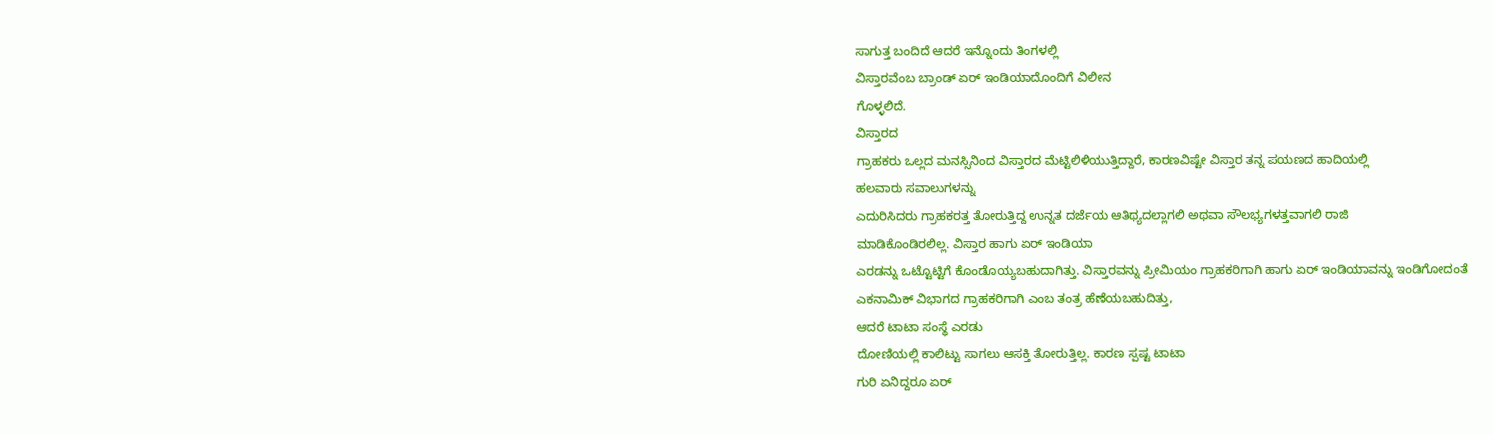ಸಾಗುತ್ತ ಬಂದಿದೆ ಆದರೆ ಇನ್ನೊಂದು ತಿಂಗಳಲ್ಲಿ
ವಿಸ್ತಾರವೆಂಬ ಬ್ರಾಂಡ್ ಏರ್ ಇಂಡಿಯಾದೊಂದಿಗೆ ವಿಲೀನ
ಗೊಳ್ಳಲಿದೆ.
ವಿಸ್ತಾರದ
ಗ್ರಾಹಕರು ಒಲ್ಲದ ಮನಸ್ಸಿನಿಂದ ವಿಸ್ತಾರದ ಮೆಟ್ಟಿಲಿಳಿಯುತ್ತಿದ್ದಾರೆ, ಕಾರಣವಿಷ್ಟೇ ವಿಸ್ತಾರ ತನ್ನ ಪಯಣದ ಹಾದಿಯಲ್ಲಿ
ಹಲವಾರು ಸವಾಲುಗಳನ್ನು
ಎದುರಿಸಿದರು ಗ್ರಾಹಕರತ್ತ ತೋರುತ್ತಿದ್ದ ಉನ್ನತ ದರ್ಜೆಯ ಆತಿಥ್ಯದಲ್ಲಾಗಲಿ ಅಥವಾ ಸೌಲಭ್ಯಗಳತ್ತವಾಗಲಿ ರಾಜಿ
ಮಾಡಿಕೊಂಡಿರಲಿಲ್ಲ. ವಿಸ್ತಾರ ಹಾಗು ಏರ್ ಇಂಡಿಯಾ
ಎರಡನ್ನು ಒಟ್ಟೊಟ್ಟಿಗೆ ಕೊಂಡೊಯ್ಯಬಹುದಾಗಿತ್ತು. ವಿಸ್ತಾರವನ್ನು ಪ್ರೀಮಿಯಂ ಗ್ರಾಹಕರಿಗಾಗಿ ಹಾಗು ಏರ್ ಇಂಡಿಯಾವನ್ನು ಇಂಡಿಗೋದಂತೆ
ಎಕನಾಮಿಕ್ ವಿಭಾಗದ ಗ್ರಾಹಕರಿಗಾಗಿ ಎಂಬ ತಂತ್ರ ಹೆಣೆಯಬಹುದಿತ್ತು,
ಆದರೆ ಟಾಟಾ ಸಂಸ್ಥೆ ಎರಡು
ದೋಣಿಯಲ್ಲಿ ಕಾಲಿಟ್ಟು ಸಾಗಲು ಆಸಕ್ತಿ ತೋರುತ್ತಿಲ್ಲ. ಕಾರಣ ಸ್ಪಷ್ಟ ಟಾಟಾ
ಗುರಿ ಏನಿದ್ದರೂ ಏರ್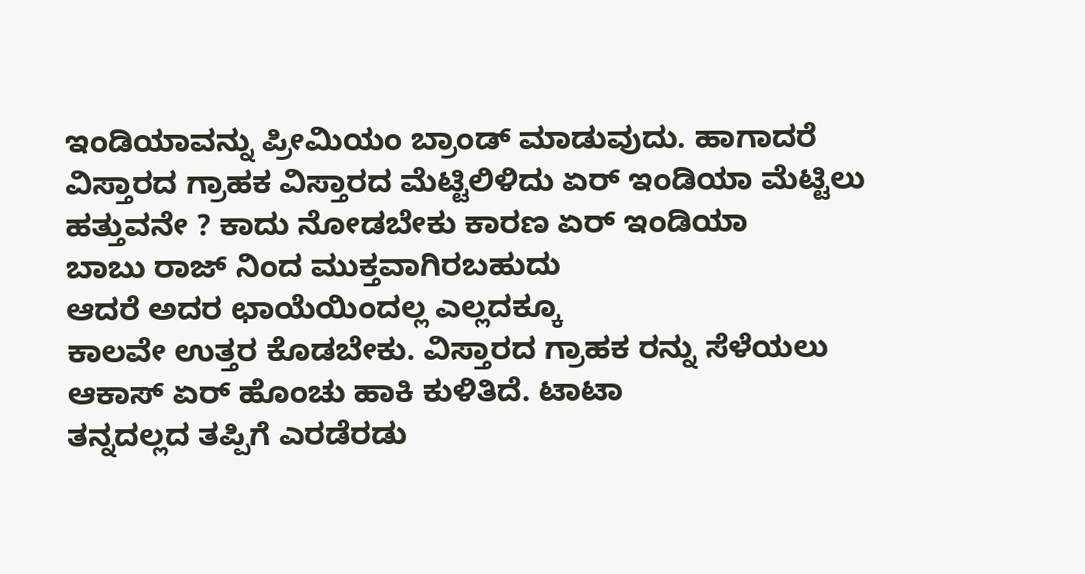ಇಂಡಿಯಾವನ್ನು ಪ್ರೀಮಿಯಂ ಬ್ರಾಂಡ್ ಮಾಡುವುದು. ಹಾಗಾದರೆ ವಿಸ್ತಾರದ ಗ್ರಾಹಕ ವಿಸ್ತಾರದ ಮೆಟ್ಟಿಲಿಳಿದು ಏರ್ ಇಂಡಿಯಾ ಮೆಟ್ಟಿಲು
ಹತ್ತುವನೇ ? ಕಾದು ನೋಡಬೇಕು ಕಾರಣ ಏರ್ ಇಂಡಿಯಾ
ಬಾಬು ರಾಜ್ ನಿಂದ ಮುಕ್ತವಾಗಿರಬಹುದು
ಆದರೆ ಅದರ ಛಾಯೆಯಿಂದಲ್ಲ ಎಲ್ಲದಕ್ಕೂ
ಕಾಲವೇ ಉತ್ತರ ಕೊಡಬೇಕು. ವಿಸ್ತಾರದ ಗ್ರಾಹಕ ರನ್ನು ಸೆಳೆಯಲು ಆಕಾಸ್ ಏರ್ ಹೊಂಚು ಹಾಕಿ ಕುಳಿತಿದೆ. ಟಾಟಾ
ತನ್ನದಲ್ಲದ ತಪ್ಪಿಗೆ ಎರಡೆರಡು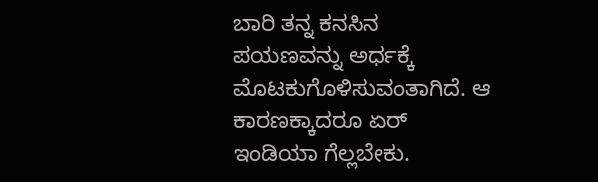ಬಾರಿ ತನ್ನ ಕನಸಿನ
ಪಯಣವನ್ನು ಅರ್ಧಕ್ಕೆ ಮೊಟಕುಗೊಳಿಸುವಂತಾಗಿದೆ. ಆ ಕಾರಣಕ್ಕಾದರೂ ಏರ್
ಇಂಡಿಯಾ ಗೆಲ್ಲಬೇಕು.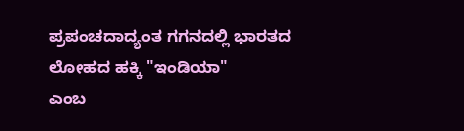ಪ್ರಪಂಚದಾದ್ಯಂತ ಗಗನದಲ್ಲಿ ಭಾರತದ ಲೋಹದ ಹಕ್ಕಿ "ಇಂಡಿಯಾ"
ಎಂಬ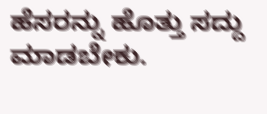ಹೆಸರನ್ನು ಹೊತ್ತು ಸದ್ದು ಮಾಡಬೇಕು.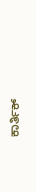ಕಾರ್ತಿಕ್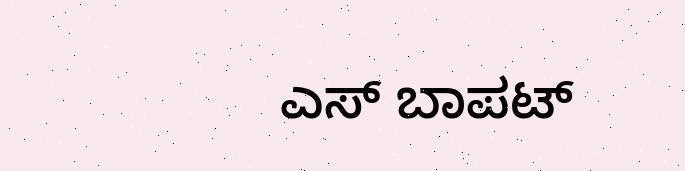ಎಸ್ ಬಾಪಟ್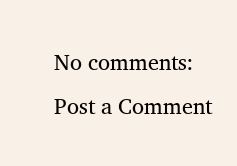No comments:
Post a Comment